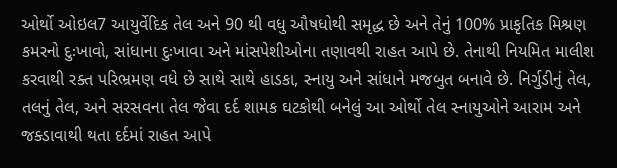ઓર્થો ઓઇલ7 આયુર્વેદિક તેલ અને 90 થી વધુ ઔષધોથી સમૃદ્ધ છે અને તેનું 100% પ્રાકૃતિક મિશ્રણ કમરનો દુઃખાવો, સાંધાના દુઃખાવા અને માંસપેશીઓના તણાવથી રાહત આપે છે. તેનાથી નિયમિત માલીશ કરવાથી રક્ત પરિભ્રમણ વધે છે સાથે સાથે હાડકા, સ્નાયુ અને સાંધાને મજબુત બનાવે છે. નિર્ગુડીનું તેલ, તલનું તેલ, અને સરસવના તેલ જેવા દર્દ શામક ઘટકોથી બનેલું આ ઓર્થો તેલ સ્નાયુઓને આરામ અને જક્ડાવાથી થતા દર્દમાં રાહત આપે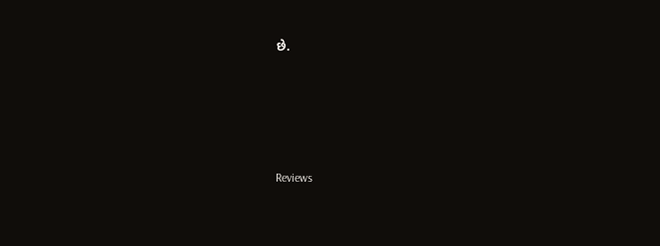છે.






Reviews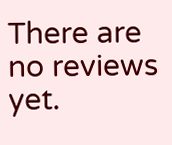There are no reviews yet.